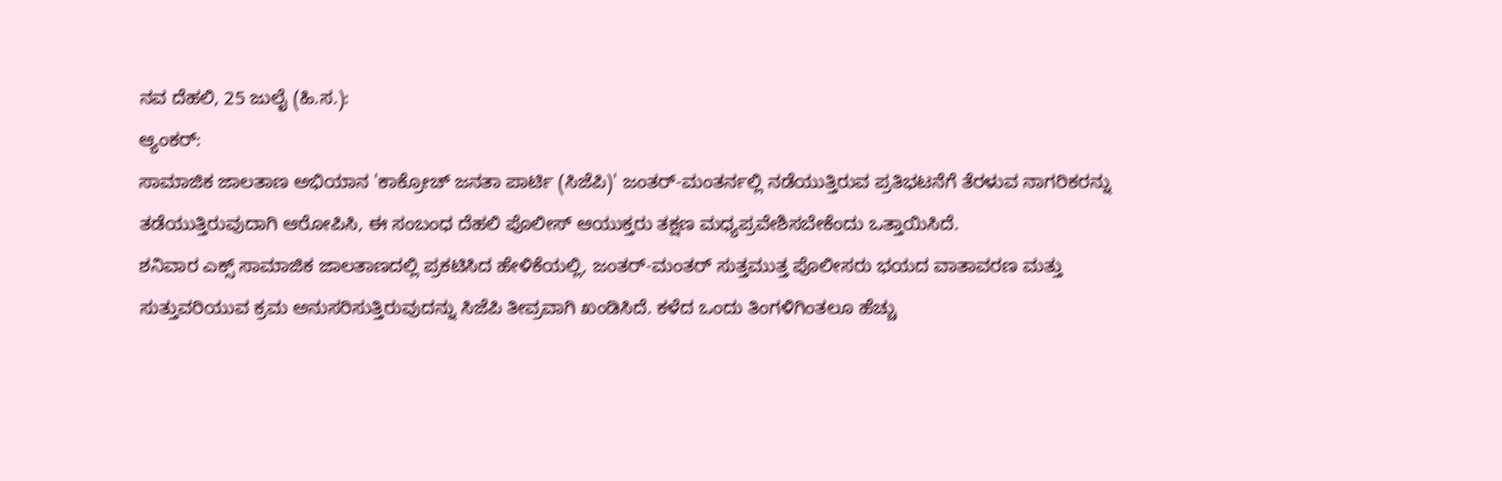ನವ ದೆಹಲಿ, 25 ಜುಲೈ (ಹಿ.ಸ.):
ಆ್ಯಂಕರ್:
ಸಾಮಾಜಿಕ ಜಾಲತಾಣ ಅಭಿಯಾನ 'ಕಾಕ್ರೋಚ್ ಜನತಾ ಪಾರ್ಟಿ (ಸಿಜೆಪಿ)' ಜಂತರ್-ಮಂತರ್ನಲ್ಲಿ ನಡೆಯುತ್ತಿರುವ ಪ್ರತಿಭಟನೆಗೆ ತೆರಳುವ ನಾಗರಿಕರನ್ನು ತಡೆಯುತ್ತಿರುವುದಾಗಿ ಆರೋಪಿಸಿ, ಈ ಸಂಬಂಧ ದೆಹಲಿ ಪೊಲೀಸ್ ಆಯುಕ್ತರು ತಕ್ಷಣ ಮಧ್ಯಪ್ರವೇಶಿಸಬೇಕೆಂದು ಒತ್ತಾಯಿಸಿದೆ.
ಶನಿವಾರ ಎಕ್ಸ್ ಸಾಮಾಜಿಕ ಜಾಲತಾಣದಲ್ಲಿ ಪ್ರಕಟಿಸಿದ ಹೇಳಿಕೆಯಲ್ಲಿ, ಜಂತರ್-ಮಂತರ್ ಸುತ್ತಮುತ್ತ ಪೊಲೀಸರು ಭಯದ ವಾತಾವರಣ ಮತ್ತು ಸುತ್ತುವರಿಯುವ ಕ್ರಮ ಅನುಸರಿಸುತ್ತಿರುವುದನ್ನು ಸಿಜೆಪಿ ತೀವ್ರವಾಗಿ ಖಂಡಿಸಿದೆ. ಕಳೆದ ಒಂದು ತಿಂಗಳಿಗಿಂತಲೂ ಹೆಚ್ಚು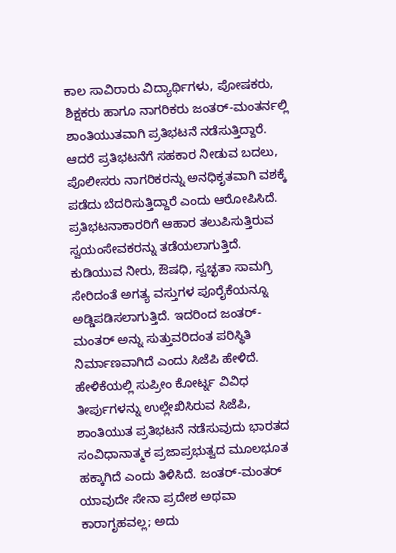ಕಾಲ ಸಾವಿರಾರು ವಿದ್ಯಾರ್ಥಿಗಳು, ಪೋಷಕರು, ಶಿಕ್ಷಕರು ಹಾಗೂ ನಾಗರಿಕರು ಜಂತರ್-ಮಂತರ್ನಲ್ಲಿ ಶಾಂತಿಯುತವಾಗಿ ಪ್ರತಿಭಟನೆ ನಡೆಸುತ್ತಿದ್ದಾರೆ. ಆದರೆ ಪ್ರತಿಭಟನೆಗೆ ಸಹಕಾರ ನೀಡುವ ಬದಲು, ಪೊಲೀಸರು ನಾಗರಿಕರನ್ನು ಅನಧಿಕೃತವಾಗಿ ವಶಕ್ಕೆ ಪಡೆದು ಬೆದರಿಸುತ್ತಿದ್ದಾರೆ ಎಂದು ಆರೋಪಿಸಿದೆ.
ಪ್ರತಿಭಟನಾಕಾರರಿಗೆ ಆಹಾರ ತಲುಪಿಸುತ್ತಿರುವ ಸ್ವಯಂಸೇವಕರನ್ನು ತಡೆಯಲಾಗುತ್ತಿದೆ. ಕುಡಿಯುವ ನೀರು, ಔಷಧಿ, ಸ್ವಚ್ಛತಾ ಸಾಮಗ್ರಿ ಸೇರಿದಂತೆ ಅಗತ್ಯ ವಸ್ತುಗಳ ಪೂರೈಕೆಯನ್ನೂ ಅಡ್ಡಿಪಡಿಸಲಾಗುತ್ತಿದೆ. ಇದರಿಂದ ಜಂತರ್-ಮಂತರ್ ಅನ್ನು ಸುತ್ತುವರಿದಂತ ಪರಿಸ್ಥಿತಿ ನಿರ್ಮಾಣವಾಗಿದೆ ಎಂದು ಸಿಜೆಪಿ ಹೇಳಿದೆ.
ಹೇಳಿಕೆಯಲ್ಲಿ ಸುಪ್ರೀಂ ಕೋರ್ಟ್ನ ವಿವಿಧ ತೀರ್ಪುಗಳನ್ನು ಉಲ್ಲೇಖಿಸಿರುವ ಸಿಜೆಪಿ, ಶಾಂತಿಯುತ ಪ್ರತಿಭಟನೆ ನಡೆಸುವುದು ಭಾರತದ ಸಂವಿಧಾನಾತ್ಮಕ ಪ್ರಜಾಪ್ರಭುತ್ವದ ಮೂಲಭೂತ ಹಕ್ಕಾಗಿದೆ ಎಂದು ತಿಳಿಸಿದೆ. ಜಂತರ್-ಮಂತರ್ ಯಾವುದೇ ಸೇನಾ ಪ್ರದೇಶ ಅಥವಾ ಕಾರಾಗೃಹವಲ್ಲ; ಅದು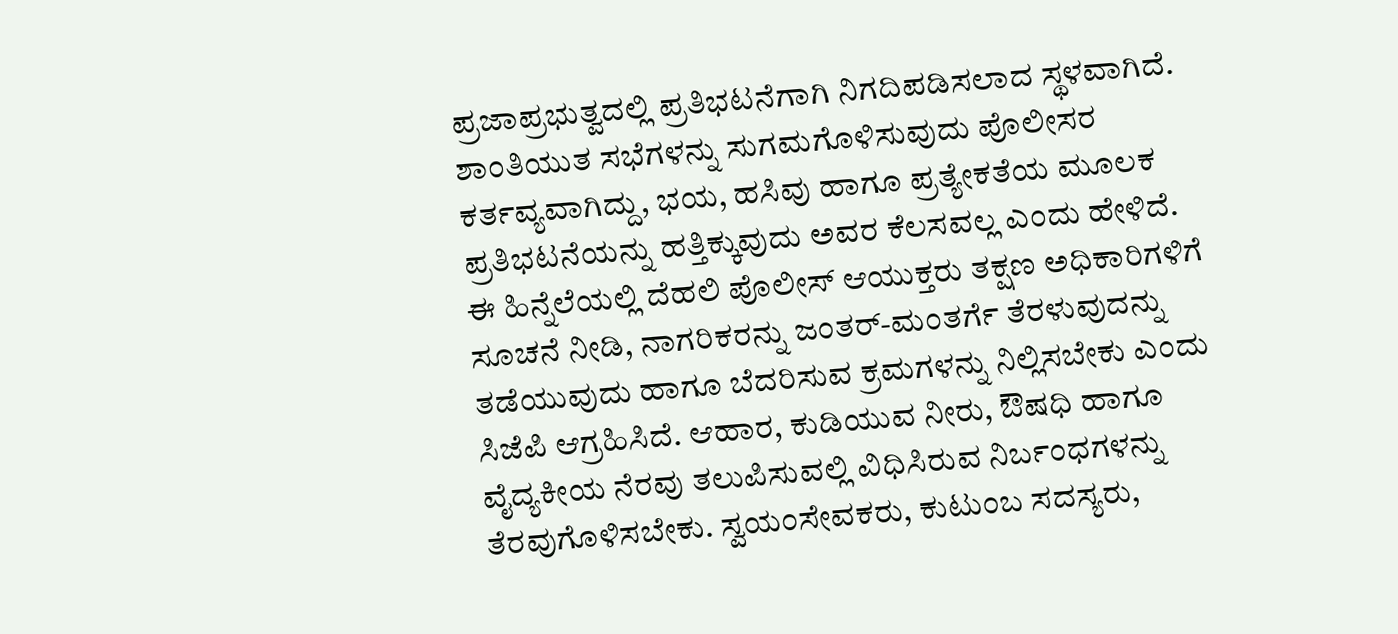ಪ್ರಜಾಪ್ರಭುತ್ವದಲ್ಲಿ ಪ್ರತಿಭಟನೆಗಾಗಿ ನಿಗದಿಪಡಿಸಲಾದ ಸ್ಥಳವಾಗಿದೆ. ಶಾಂತಿಯುತ ಸಭೆಗಳನ್ನು ಸುಗಮಗೊಳಿಸುವುದು ಪೊಲೀಸರ ಕರ್ತವ್ಯವಾಗಿದ್ದು, ಭಯ, ಹಸಿವು ಹಾಗೂ ಪ್ರತ್ಯೇಕತೆಯ ಮೂಲಕ ಪ್ರತಿಭಟನೆಯನ್ನು ಹತ್ತಿಕ್ಕುವುದು ಅವರ ಕೆಲಸವಲ್ಲ ಎಂದು ಹೇಳಿದೆ.
ಈ ಹಿನ್ನೆಲೆಯಲ್ಲಿ ದೆಹಲಿ ಪೊಲೀಸ್ ಆಯುಕ್ತರು ತಕ್ಷಣ ಅಧಿಕಾರಿಗಳಿಗೆ ಸೂಚನೆ ನೀಡಿ, ನಾಗರಿಕರನ್ನು ಜಂತರ್-ಮಂತರ್ಗೆ ತೆರಳುವುದನ್ನು ತಡೆಯುವುದು ಹಾಗೂ ಬೆದರಿಸುವ ಕ್ರಮಗಳನ್ನು ನಿಲ್ಲಿಸಬೇಕು ಎಂದು ಸಿಜೆಪಿ ಆಗ್ರಹಿಸಿದೆ. ಆಹಾರ, ಕುಡಿಯುವ ನೀರು, ಔಷಧಿ ಹಾಗೂ ವೈದ್ಯಕೀಯ ನೆರವು ತಲುಪಿಸುವಲ್ಲಿ ವಿಧಿಸಿರುವ ನಿರ್ಬಂಧಗಳನ್ನು ತೆರವುಗೊಳಿಸಬೇಕು. ಸ್ವಯಂಸೇವಕರು, ಕುಟುಂಬ ಸದಸ್ಯರು,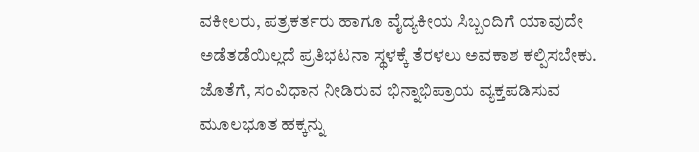ವಕೀಲರು, ಪತ್ರಕರ್ತರು ಹಾಗೂ ವೈದ್ಯಕೀಯ ಸಿಬ್ಬಂದಿಗೆ ಯಾವುದೇ ಅಡೆತಡೆಯಿಲ್ಲದೆ ಪ್ರತಿಭಟನಾ ಸ್ಥಳಕ್ಕೆ ತೆರಳಲು ಅವಕಾಶ ಕಲ್ಪಿಸಬೇಕು. ಜೊತೆಗೆ, ಸಂವಿಧಾನ ನೀಡಿರುವ ಭಿನ್ನಾಭಿಪ್ರಾಯ ವ್ಯಕ್ತಪಡಿಸುವ ಮೂಲಭೂತ ಹಕ್ಕನ್ನು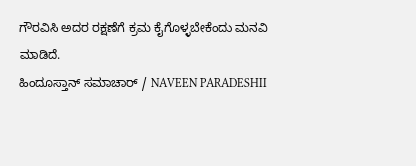ಗೌರವಿಸಿ ಅದರ ರಕ್ಷಣೆಗೆ ಕ್ರಮ ಕೈಗೊಳ್ಳಬೇಕೆಂದು ಮನವಿ ಮಾಡಿದೆ.
ಹಿಂದೂಸ್ತಾನ್ ಸಮಾಚಾರ್ / NAVEEN PARADESHII